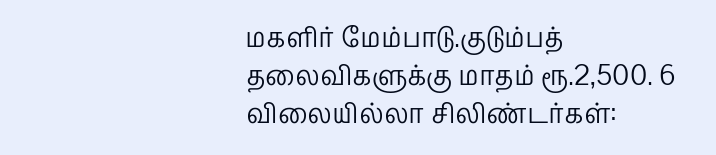மகளிர் மேம்பாடு.குடும்பத் தலைவிகளுக்கு மாதம் ரூ.2,500. 6 விலையில்லா சிலிண்டர்கள்: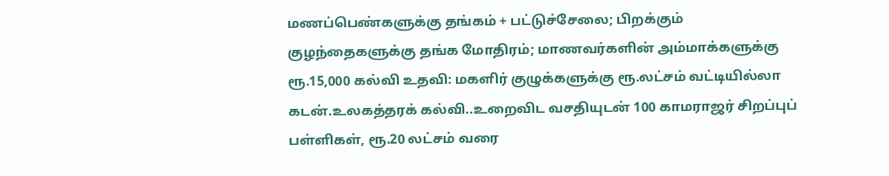மணப்பெண்களுக்கு தங்கம் + பட்டுச்சேலை; பிறக்கும் குழந்தைகளுக்கு தங்க மோதிரம்; மாணவர்களின் அம்மாக்களுக்கு ரூ.15,000 கல்வி உதவி: மகளிர் குழுக்களுக்கு ரூ.லட்சம் வட்டியில்லா கடன்.உலகத்தரக் கல்வி..உறைவிட வசதியுடன் 100 காமராஜர் சிறப்புப் பள்ளிகள், ரூ.20 லட்சம் வரை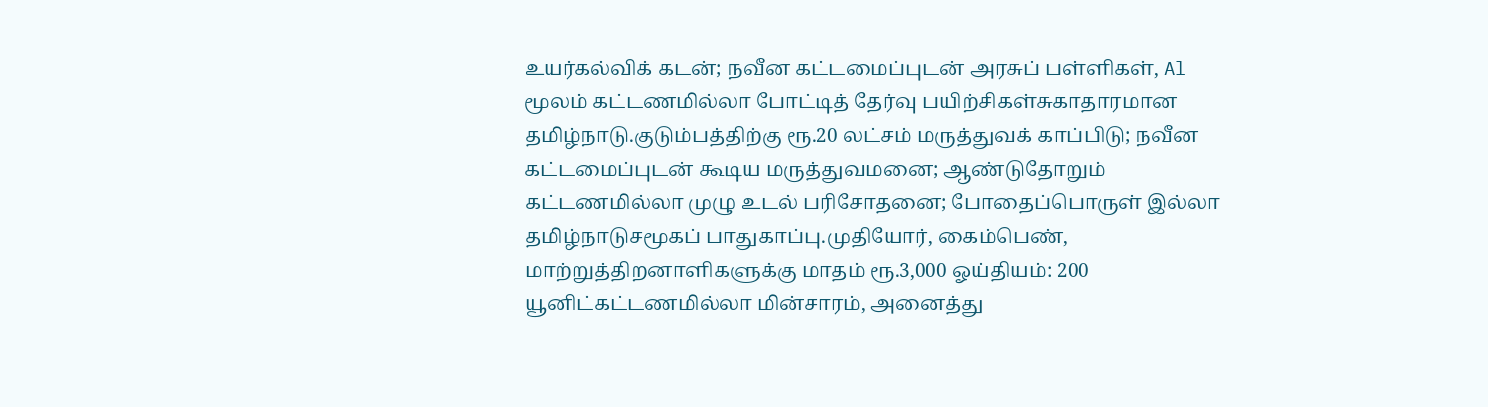உயர்கல்விக் கடன்; நவீன கட்டமைப்புடன் அரசுப் பள்ளிகள், Al மூலம் கட்டணமில்லா போட்டித் தேர்வு பயிற்சிகள்சுகாதாரமான தமிழ்நாடு.குடும்பத்திற்கு ரூ.20 லட்சம் மருத்துவக் காப்பிடு; நவீன கட்டமைப்புடன் கூடிய மருத்துவமனை; ஆண்டுதோறும் கட்டணமில்லா முழு உடல் பரிசோதனை; போதைப்பொருள் இல்லா தமிழ்நாடுசமூகப் பாதுகாப்பு.முதியோர், கைம்பெண், மாற்றுத்திறனாளிகளுக்கு மாதம் ரூ.3,000 ஓய்தியம்: 200 யூனிட்கட்டணமில்லா மின்சாரம், அனைத்து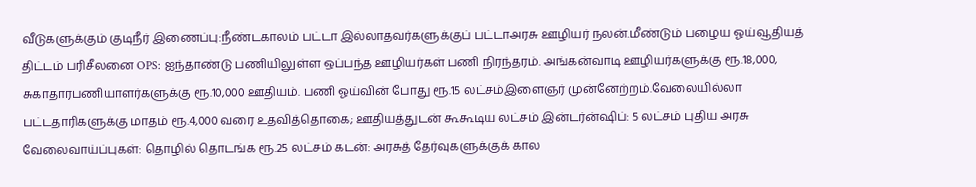வீடுகளுக்கும் குடிநீர் இணைப்பு:நீண்டகாலம் பட்டா இல்லாதவர்களுக்குப் பட்டாஅரசு ஊழியர் நலன்.மீண்டும் பழைய ஓய்வூதியத் திட்டம் பரிசீலனை OPS: ஐந்தாண்டு பணியிலுள்ள ஒப்பந்த ஊழியர்கள் பணி நிரந்தரம். அங்கன்வாடி ஊழியர்களுக்கு ரூ.18,000, சுகாதாரபணியாளர்களுக்கு ரூ.10,000 ஊதியம். பணி ஓய்வின் போது ரூ.15 லட்சம்இளைஞர் முன்னேற்றம்.வேலையில்லா பட்டதாரிகளுக்கு மாதம் ரூ.4,000 வரை உதவித்தொகை; ஊதியத்துடன் கூகூடிய லட்சம் இன்டர்ன்ஷிப்: 5 லட்சம் புதிய அரசு வேலைவாய்ப்புகள்: தொழில் தொடங்க ரூ.25 லட்சம் கடன்: அரசுத் தேர்வுகளுக்குக் கால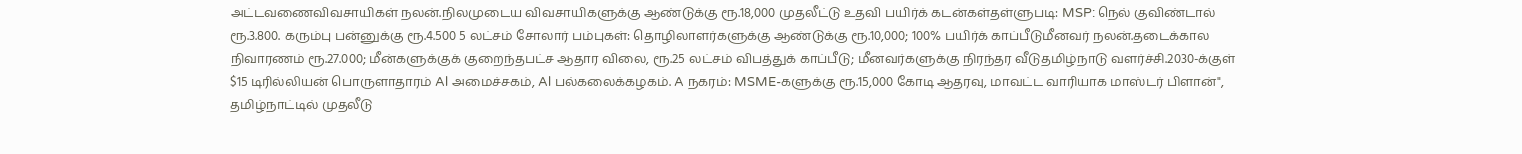அட்டவணைவிவசாயிகள் நலன்.நிலமுடைய விவசாயிகளுக்கு ஆண்டுக்கு ரூ.18,000 முதலீட்டு உதவி பயிர்க் கடன்கள்தள்ளுபடி: MSP: நெல் குவிண்டால் ரூ.3.800. கரும்பு பன்னுக்கு ரூ.4.500 5 லட்சம் சோலார் பம்புகள்: தொழிலாளர்களுக்கு ஆண்டுக்கு ரூ.10,000; 100% பயிர்க் காப்பீடுமீனவர் நலன்.தடைக்கால நிவாரணம் ரூ.27.000; மீன்களுக்குக் குறைந்தபட்ச ஆதார விலை, ரூ.25 லட்சம் விபத்துக் காப்பீடு; மீனவர்களுக்கு நிரந்தர வீடுதமிழ்நாடு வளர்ச்சி.2030-க்குள் $15 டிரில்லியன் பொருளாதாரம் Al அமைச்சகம், Al பல்கலைக்கழகம். A நகரம்: MSME-களுக்கு ரூ.15,000 கோடி ஆதரவு, மாவட்ட வாரியாக மாஸ்டர் பிளான்", தமிழ்நாட்டில் முதலீடு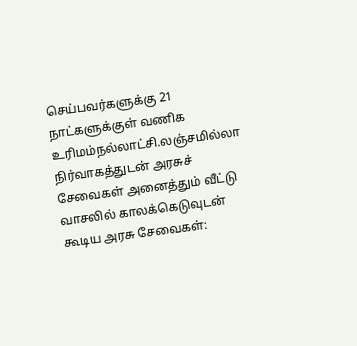செய்பவர்களுக்கு 21 நாட்களுக்குள் வணிக உரிமம்நல்லாட்சி.லஞ்சமில்லா நிர்வாகத்துடன் அரசுச் சேவைகள் அனைத்தும் வீட்டு வாசலில் காலக்கெடுவுடன் கூடிய அரசு சேவைகள்: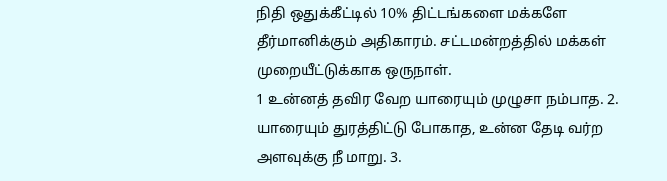நிதி ஒதுக்கீட்டில் 10% திட்டங்களை மக்களே தீர்மானிக்கும் அதிகாரம். சட்டமன்றத்தில் மக்கள் முறையீட்டுக்காக ஒருநாள்.
1 உன்னத் தவிர வேற யாரையும் முழுசா நம்பாத. 2. யாரையும் துரத்திட்டு போகாத, உன்ன தேடி வர்ற அளவுக்கு நீ மாறு. 3.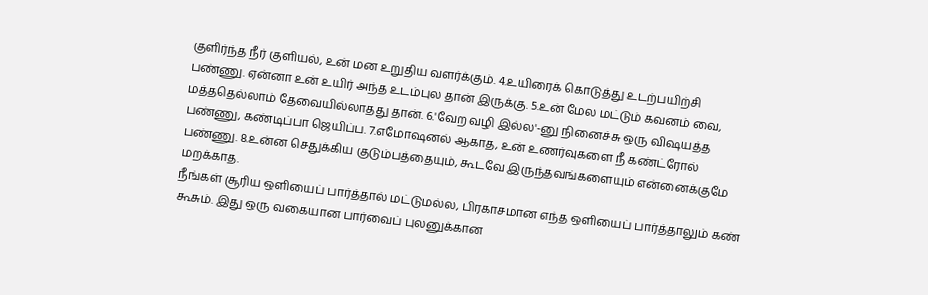குளிர்ந்த நீர் குளியல், உன் மன உறுதிய வளர்க்கும். 4.உயிரைக் கொடுத்து உடற்பயிற்சி பண்ணு. ஏன்னா உன் உயிர் அந்த உடம்புல தான் இருக்கு. 5.உன் மேல மட்டும் கவனம் வை, மத்ததெல்லாம் தேவையில்லாதது தான். 6.'வேற வழி இல்ல'-னு நினைச்சு ஒரு விஷயத்த பண்ணு, கண்டிப்பா ஜெயிப்ப. 7.எமோஷனல் ஆகாத, உன் உணர்வுகளை நீ கண்ட்ரோல் பண்ணு. 8.உன்ன செதுக்கிய குடும்பத்தையும், கூடவே இருந்தவங்களையும் என்னைக்குமே மறக்காத.
நீங்கள் சூரிய ஒளியைப் பார்த்தால் மட்டுமல்ல, பிரகாசமான எந்த ஒளியைப் பார்த்தாலும் கண் கூசும். இது ஒரு வகையான பார்வைப் புலனுக்கான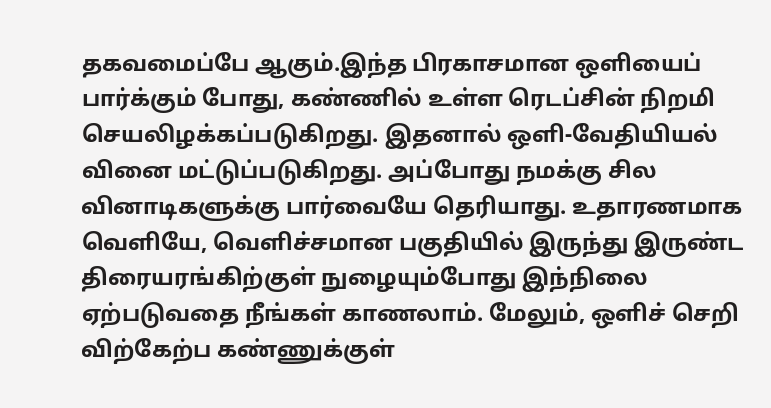தகவமைப்பே ஆகும்.இந்த பிரகாசமான ஒளியைப் பார்க்கும் போது, கண்ணில் உள்ள ரெடப்சின் நிறமி செயலிழக்கப்படுகிறது. இதனால் ஒளி-வேதியியல் வினை மட்டுப்படுகிறது. அப்போது நமக்கு சில வினாடிகளுக்கு பார்வையே தெரியாது. உதாரணமாக வெளியே, வெளிச்சமான பகுதியில் இருந்து இருண்ட திரையரங்கிற்குள் நுழையும்போது இந்நிலை ஏற்படுவதை நீங்கள் காணலாம். மேலும், ஒளிச் செறி விற்கேற்ப கண்ணுக்குள்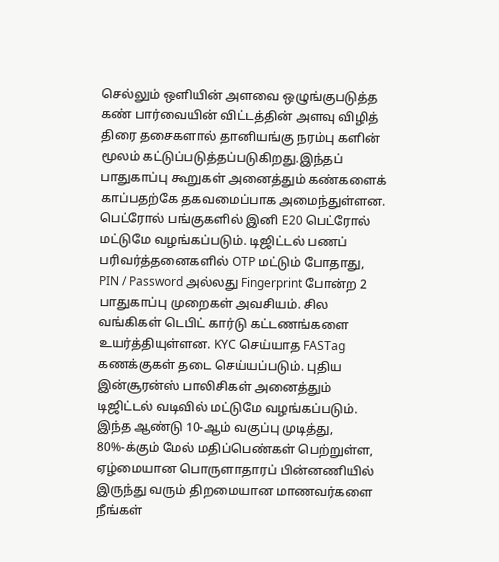செல்லும் ஒளியின் அளவை ஒழுங்குபடுத்த கண் பார்வையின் விட்டத்தின் அளவு விழித் திரை தசைகளால் தானியங்கு நரம்பு களின் மூலம் கட்டுப்படுத்தப்படுகிறது.இந்தப் பாதுகாப்பு கூறுகள் அனைத்தும் கண்களைக் காப்பதற்கே தகவமைப்பாக அமைந்துள்ளன.
பெட்ரோல் பங்குகளில் இனி E20 பெட்ரோல் மட்டுமே வழங்கப்படும். டிஜிட்டல் பணப் பரிவர்த்தனைகளில் OTP மட்டும் போதாது, PIN / Password அல்லது Fingerprint போன்ற 2 பாதுகாப்பு முறைகள் அவசியம். சில வங்கிகள் டெபிட் கார்டு கட்டணங்களை உயர்த்தியுள்ளன. KYC செய்யாத FASTag கணக்குகள் தடை செய்யப்படும். புதிய இன்சூரன்ஸ் பாலிசிகள் அனைத்தும் டிஜிட்டல் வடிவில் மட்டுமே வழங்கப்படும்.
இந்த ஆண்டு 10-ஆம் வகுப்பு முடித்து, 80%-க்கும் மேல் மதிப்பெண்கள் பெற்றுள்ள, ஏழ்மையான பொருளாதாரப் பின்னணியில் இருந்து வரும் திறமையான மாணவர்களை நீங்கள்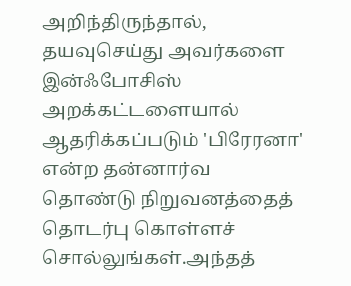அறிந்திருந்தால், தயவுசெய்து அவர்களை இன்ஃபோசிஸ் அறக்கட்டளையால் ஆதரிக்கப்படும் 'பிரேரனா' என்ற தன்னார்வ தொண்டு நிறுவனத்தைத் தொடர்பு கொள்ளச் சொல்லுங்கள்.அந்தத்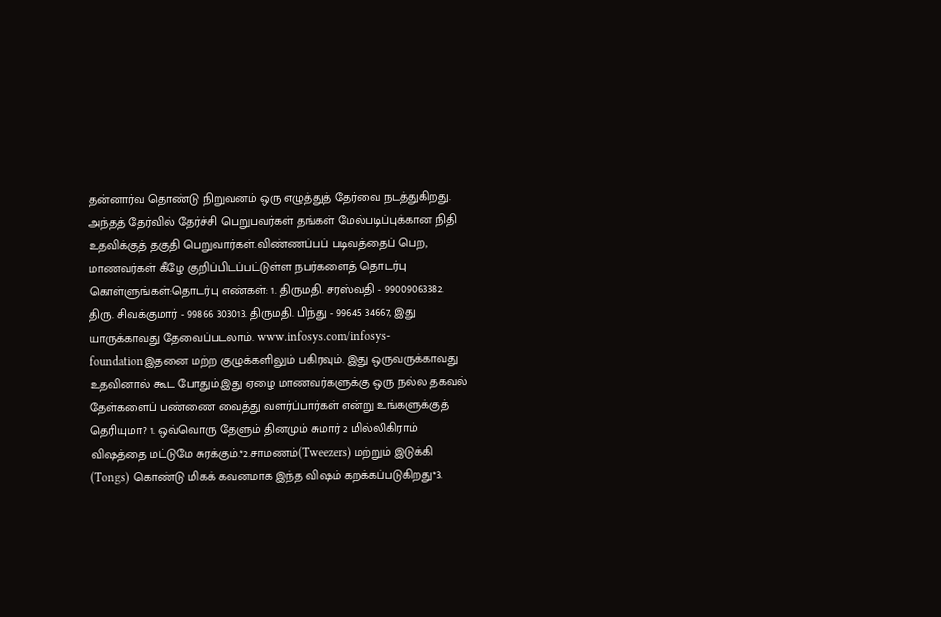தன்னார்வ தொண்டு நிறுவனம் ஒரு எழுத்துத் தேர்வை நடத்துகிறது. அந்தத் தேர்வில் தேர்ச்சி பெறுபவர்கள் தங்கள் மேல்படிப்புக்கான நிதி உதவிக்குத் தகுதி பெறுவார்கள்.விண்ணப்பப் படிவத்தைப் பெற, மாணவர்கள் கீழே குறிப்பிடப்பட்டுள்ள நபர்களைத் தொடர்பு கொள்ளுங்கள்:தொடர்பு எண்கள்: 1. திருமதி. சரஸ்வதி - 99009063382. திரு. சிவக்குமார் - 99866 303013. திருமதி. பிந்து - 99645 34667, இது யாருக்காவது தேவைப்படலாம். www.infosys.com/infosys-foundationஇதனை மற்ற குழுக்களிலும் பகிரவும். இது ஒருவருக்காவது உதவினால் கூட போதும்.இது ஏழை மாணவர்களுக்கு ஒரு நல்ல தகவல்
தேள்களைப் பண்ணை வைத்து வளர்ப்பார்கள் என்று உங்களுக்குத் தெரியுமா? 1. ஒவ்வொரு தேளும் தினமும் சுமார் 2 மில்லிகிராம் விஷத்தை மட்டுமே சுரக்கும்.*2.சாமணம்(Tweezers) மற்றும் இடுக்கி (Tongs) கொண்டு மிகக் கவனமாக இந்த விஷம் கறக்கப்படுகிறது*3.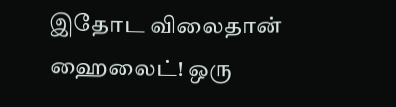இதோட விலைதான் ஹைலைட்! ஒரு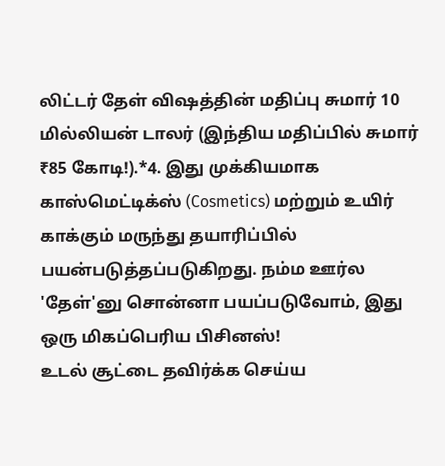லிட்டர் தேள் விஷத்தின் மதிப்பு சுமார் 10 மில்லியன் டாலர் (இந்திய மதிப்பில் சுமார் ₹85 கோடி!).*4. இது முக்கியமாக காஸ்மெட்டிக்ஸ் (Cosmetics) மற்றும் உயிர் காக்கும் மருந்து தயாரிப்பில் பயன்படுத்தப்படுகிறது. நம்ம ஊர்ல 'தேள்'னு சொன்னா பயப்படுவோம், இது ஒரு மிகப்பெரிய பிசினஸ்!
உடல் சூட்டை தவிர்க்க செய்ய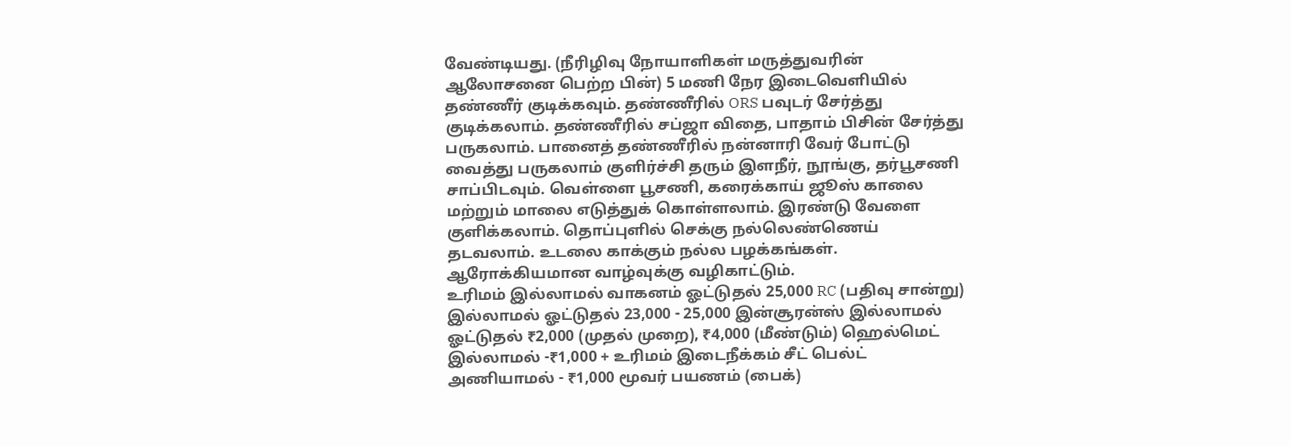வேண்டியது. (நீரிழிவு நோயாளிகள் மருத்துவரின் ஆலோசனை பெற்ற பின்) 5 மணி நேர இடைவெளியில் தண்ணீர் குடிக்கவும். தண்ணீரில் ORS பவுடர் சேர்த்து குடிக்கலாம். தண்ணீரில் சப்ஜா விதை, பாதாம் பிசின் சேர்த்து பருகலாம். பானைத் தண்ணீரில் நன்னாரி வேர் போட்டு வைத்து பருகலாம் குளிர்ச்சி தரும் இளநீர், நூங்கு, தர்பூசணி சாப்பிடவும். வெள்ளை பூசணி, கரைக்காய் ஜூஸ் காலை மற்றும் மாலை எடுத்துக் கொள்ளலாம். இரண்டு வேளை குளிக்கலாம். தொப்புளில் செக்கு நல்லெண்ணெய் தடவலாம். உடலை காக்கும் நல்ல பழக்கங்கள். ஆரோக்கியமான வாழ்வுக்கு வழிகாட்டும்.
உரிமம் இல்லாமல் வாகனம் ஓட்டுதல் 25,000 RC (பதிவு சான்று) இல்லாமல் ஓட்டுதல் 23,000 - 25,000 இன்சூரன்ஸ் இல்லாமல் ஓட்டுதல் ₹2,000 (முதல் முறை), ₹4,000 (மீண்டும்) ஹெல்மெட் இல்லாமல் -₹1,000 + உரிமம் இடைநீக்கம் சீட் பெல்ட் அணியாமல் - ₹1,000 மூவர் பயணம் (பைக்)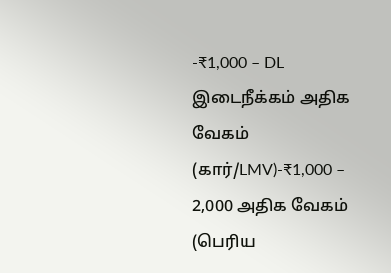-₹1,000 – DL இடைநீக்கம் அதிக வேகம் (கார்/LMV)-₹1,000 – 2,000 அதிக வேகம் (பெரிய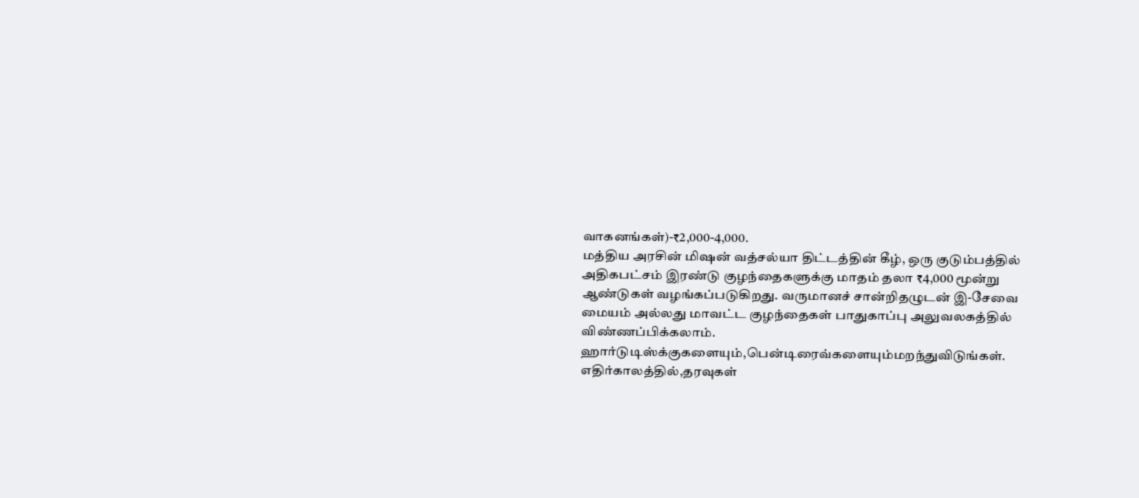வாகனங்கள்)-₹2,000-4,000.
மத்திய அரசின் மிஷன் வத்சல்யா திட்டத்தின் கீழ், ஒரு குடும்பத்தில் அதிகபட்சம் இரண்டு குழந்தைகளுக்கு மாதம் தலா ₹4,000 மூன்று ஆண்டுகள் வழங்கப்படுகிறது. வருமானச் சான்றிதழுடன் இ-சேவை மையம் அல்லது மாவட்ட குழந்தைகள் பாதுகாப்பு அலுவலகத்தில் விண்ணப்பிக்கலாம்.
ஹார்டுடிஸ்க்குகளையும்,பென்டிரைவ்களையும்மறந்துவிடுங்கள். எதிர்காலத்தில்,தரவுகள்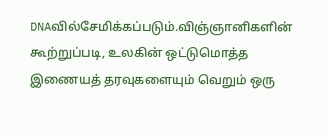DNAவில்சேமிக்கப்படும்.விஞ்ஞானிகளின் கூற்றுப்படி, உலகின் ஒட்டுமொத்த இணையத் தரவுகளையும் வெறும் ஒரு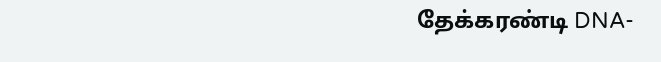தேக்கரண்டி DNA-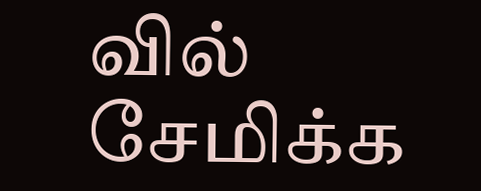வில் சேமிக்க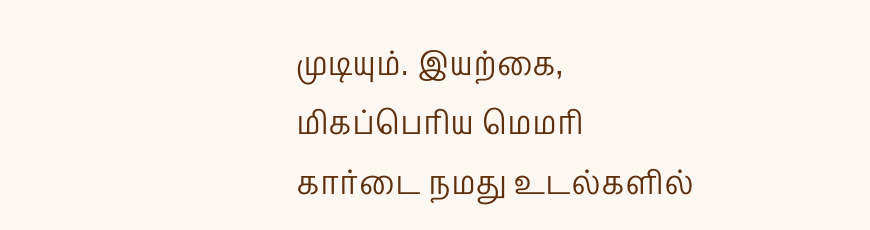முடியும். இயற்கை, மிகப்பெரிய மெமரி கார்டை நமது உடல்களில்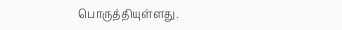பொருத்தியுள்ளது.